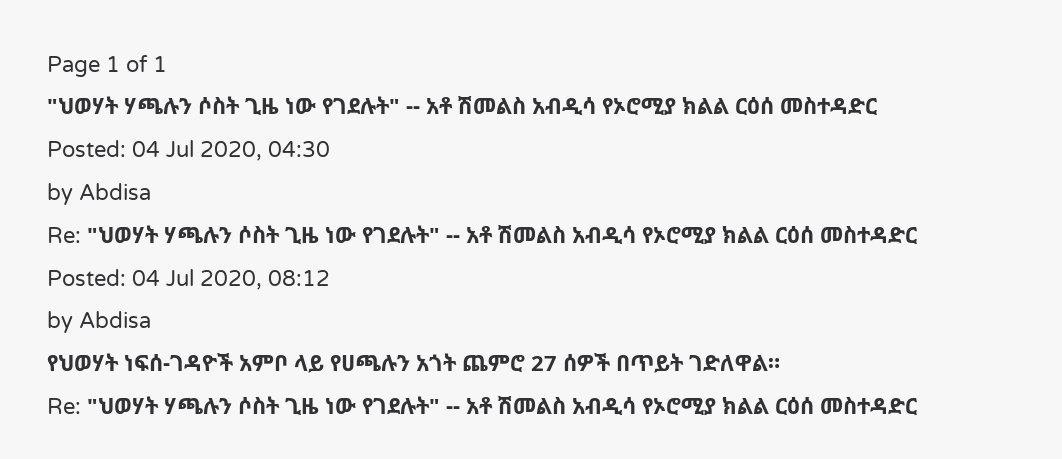Page 1 of 1
"ህወሃት ሃጫሉን ሶስት ጊዜ ነው የገደሉት" -- አቶ ሽመልስ አብዲሳ የኦሮሚያ ክልል ርዕሰ መስተዳድር
Posted: 04 Jul 2020, 04:30
by Abdisa
Re: "ህወሃት ሃጫሉን ሶስት ጊዜ ነው የገደሉት" -- አቶ ሽመልስ አብዲሳ የኦሮሚያ ክልል ርዕሰ መስተዳድር
Posted: 04 Jul 2020, 08:12
by Abdisa
የህወሃት ነፍሰ-ገዳዮች አምቦ ላይ የሀጫሉን አጎት ጨምሮ 27 ሰዎች በጥይት ገድለዋል።
Re: "ህወሃት ሃጫሉን ሶስት ጊዜ ነው የገደሉት" -- አቶ ሽመልስ አብዲሳ የኦሮሚያ ክልል ርዕሰ መስተዳድር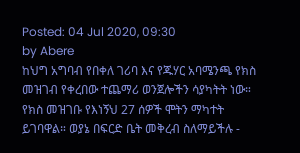Posted: 04 Jul 2020, 09:30
by Abere
ከህግ አግባብ የበቀለ ገሪባ እና የጁሃር አባሜንጫ የክስ መዝገብ የቀረበው ተጨማሪ ወንጀሎችን ሳያካትት ነው። የክስ መዝገቡ የእነኝህ 27 ሰዎች ሞትን ማካተት ይገባዋል። ወያኔ በፍርድ ቤት መቅረብ ስለማይችሉ -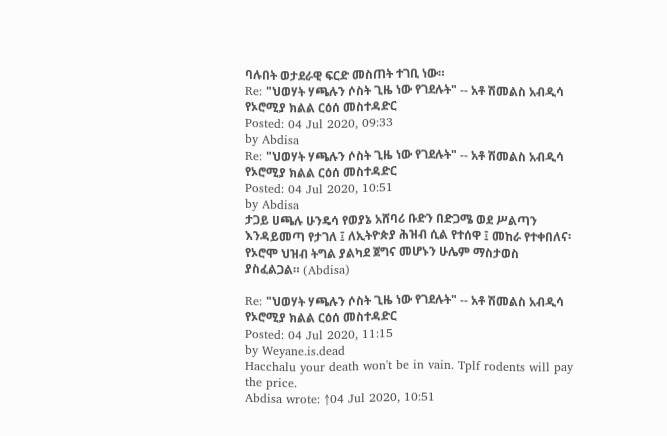ባሉበት ወታደራዊ ፍርድ መስጠት ተገቢ ነው።
Re: "ህወሃት ሃጫሉን ሶስት ጊዜ ነው የገደሉት" -- አቶ ሽመልስ አብዲሳ የኦሮሚያ ክልል ርዕሰ መስተዳድር
Posted: 04 Jul 2020, 09:33
by Abdisa
Re: "ህወሃት ሃጫሉን ሶስት ጊዜ ነው የገደሉት" -- አቶ ሽመልስ አብዲሳ የኦሮሚያ ክልል ርዕሰ መስተዳድር
Posted: 04 Jul 2020, 10:51
by Abdisa
ታጋይ ሀጫሉ ሁንዴሳ የወያኔ አሸባሪ ቡድን በድጋሜ ወደ ሥልጣን እንዳይመጣ የታገለ ፤ ለኢትዮጵያ ሕዝብ ሲል የተሰዋ ፤ መከራ የተቀበለና፡ የኦሮሞ ህዝብ ትግል ያልካደ ጀግና መሆኑን ሁሌም ማስታወስ ያስፈልጋል። (Abdisa)

Re: "ህወሃት ሃጫሉን ሶስት ጊዜ ነው የገደሉት" -- አቶ ሽመልስ አብዲሳ የኦሮሚያ ክልል ርዕሰ መስተዳድር
Posted: 04 Jul 2020, 11:15
by Weyane.is.dead
Hacchalu your death won't be in vain. Tplf rodents will pay the price.
Abdisa wrote: ↑04 Jul 2020, 10:51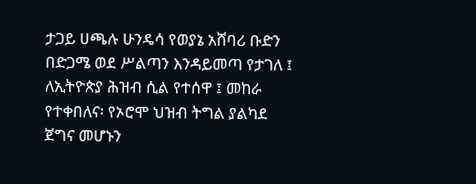ታጋይ ሀጫሉ ሁንዴሳ የወያኔ አሸባሪ ቡድን በድጋሜ ወደ ሥልጣን እንዳይመጣ የታገለ ፤ ለኢትዮጵያ ሕዝብ ሲል የተሰዋ ፤ መከራ የተቀበለና፡ የኦሮሞ ህዝብ ትግል ያልካደ ጀግና መሆኑን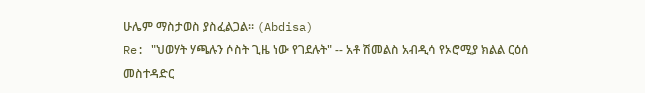ሁሌም ማስታወስ ያስፈልጋል። (Abdisa)
Re: "ህወሃት ሃጫሉን ሶስት ጊዜ ነው የገደሉት" -- አቶ ሽመልስ አብዲሳ የኦሮሚያ ክልል ርዕሰ መስተዳድር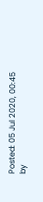Posted: 05 Jul 2020, 00:45
by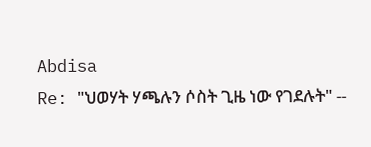Abdisa
Re: "ህወሃት ሃጫሉን ሶስት ጊዜ ነው የገደሉት" --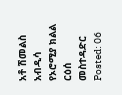አቶ ሽመልስ አብዲሳ የኦሮሚያ ክልል ርዕሰ መስተዳድር
Posted: 06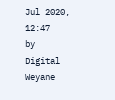Jul 2020, 12:47
by Digital Weyane